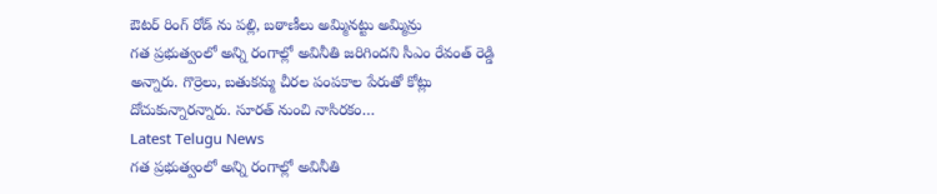ఔటర్ రింగ్ రోడ్ ను పల్లి, బఠాణీలు అమ్మినట్టు అమ్మిన్రు
గత ప్రభుత్వంలో అన్ని రంగాల్లో అవినీతి జరిగిందని సీఎం రేవంత్ రెడ్డి అన్నారు. గొర్రెలు, బతుకమ్మ చీరల పంపకాల పేరుతో కోట్లు దోచుకున్నారన్నారు. సూరత్ నుంచి నాసిరకం…
Latest Telugu News
గత ప్రభుత్వంలో అన్ని రంగాల్లో అవినీతి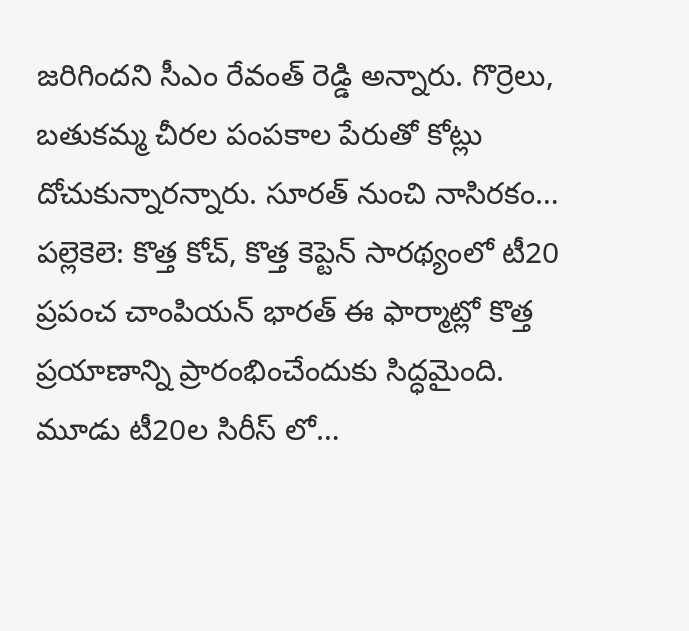జరిగిందని సీఎం రేవంత్ రెడ్డి అన్నారు. గొర్రెలు, బతుకమ్మ చీరల పంపకాల పేరుతో కోట్లు దోచుకున్నారన్నారు. సూరత్ నుంచి నాసిరకం…
పల్లెకెలె: కొత్త కోచ్, కొత్త కెప్టెన్ సారథ్యంలో టీ20 ప్రపంచ చాంపియన్ భారత్ ఈ ఫార్మాట్లో కొత్త ప్రయాణాన్ని ప్రారంభించేందుకు సిద్ధమైంది. మూడు టీ20ల సిరీస్ లో…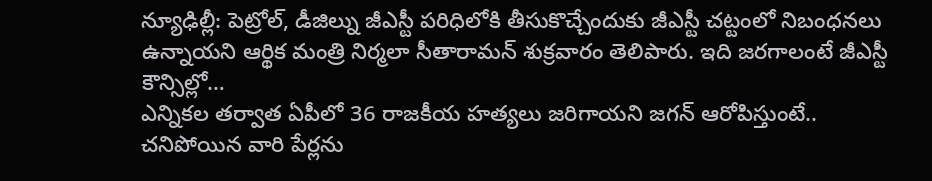న్యూఢిల్లీ: పెట్రోల్, డీజిల్ను జీఎస్టీ పరిధిలోకి తీసుకొచ్చేందుకు జీఎస్టీ చట్టంలో నిబంధనలు ఉన్నాయని ఆర్థిక మంత్రి నిర్మలా సీతారామన్ శుక్రవారం తెలిపారు. ఇది జరగాలంటే జీఎస్టీ కౌన్సిల్లో…
ఎన్నికల తర్వాత ఏపీలో 36 రాజకీయ హత్యలు జరిగాయని జగన్ ఆరోపిస్తుంటే.. చనిపోయిన వారి పేర్లను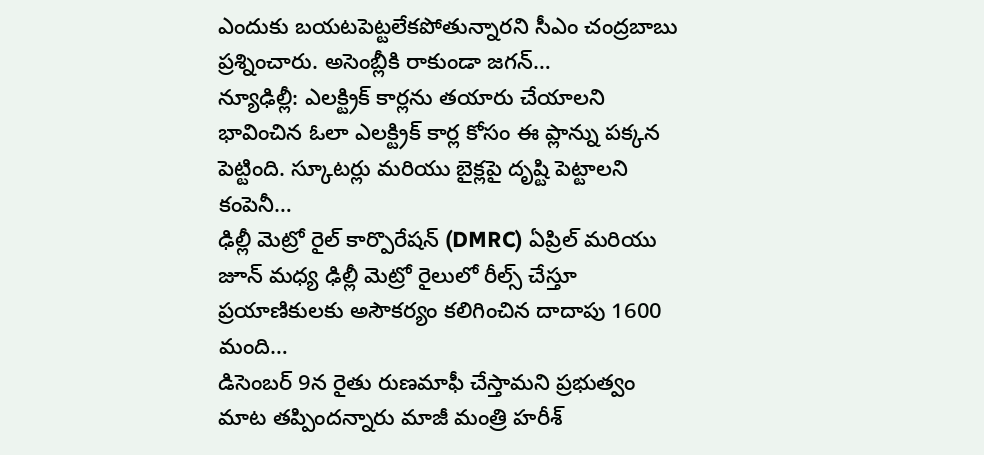ఎందుకు బయటపెట్టలేకపోతున్నారని సీఎం చంద్రబాబు ప్రశ్నించారు. అసెంబ్లీకి రాకుండా జగన్…
న్యూఢిల్లీ: ఎలక్ట్రిక్ కార్లను తయారు చేయాలని భావించిన ఓలా ఎలక్ట్రిక్ కార్ల కోసం ఈ ప్లాన్ను పక్కన పెట్టింది. స్కూటర్లు మరియు బైక్లపై దృష్టి పెట్టాలని కంపెనీ…
ఢిల్లీ మెట్రో రైల్ కార్పొరేషన్ (DMRC) ఏప్రిల్ మరియు జూన్ మధ్య ఢిల్లీ మెట్రో రైలులో రీల్స్ చేస్తూ ప్రయాణికులకు అసౌకర్యం కలిగించిన దాదాపు 1600 మంది…
డిసెంబర్ 9న రైతు రుణమాఫీ చేస్తామని ప్రభుత్వం మాట తప్పిందన్నారు మాజీ మంత్రి హరీశ్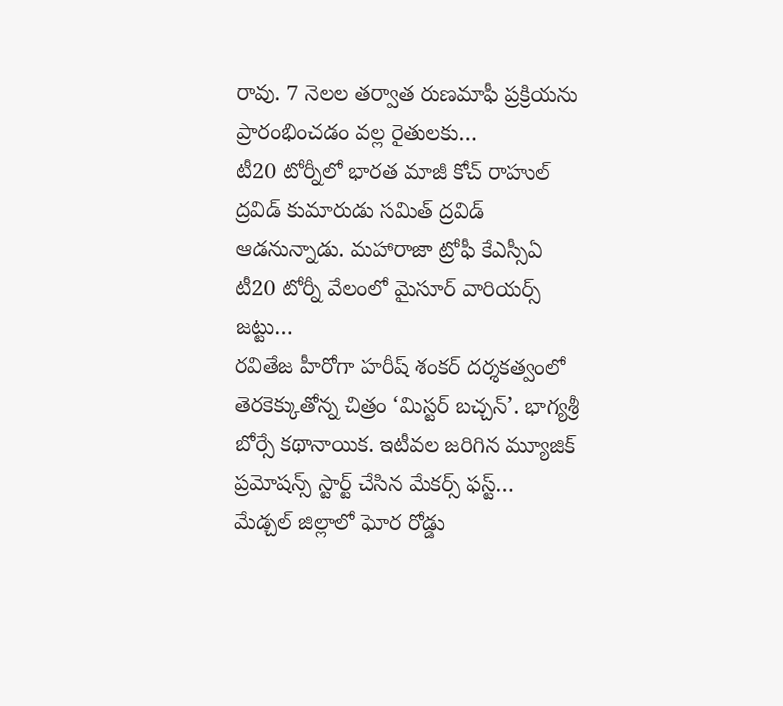రావు. 7 నెలల తర్వాత రుణమాఫీ ప్రక్రియను ప్రారంభించడం వల్ల రైతులకు…
టీ20 టోర్నీలో భారత మాజీ కోచ్ రాహుల్ ద్రవిడ్ కుమారుడు సమిత్ ద్రవిడ్ ఆడనున్నాడు. మహారాజా ట్రోఫీ కేఎస్సీఏ టీ20 టోర్నీ వేలంలో మైసూర్ వారియర్స్ జట్టు…
రవితేజ హీరోగా హరీష్ శంకర్ దర్శకత్వంలో తెరకెక్కుతోన్న చిత్రం ‘మిస్టర్ బచ్చన్’. భాగ్యశ్రీ బోర్సే కథానాయిక. ఇటీవల జరిగిన మ్యూజిక్ ప్రమోషన్స్ స్టార్ట్ చేసిన మేకర్స్ ఫస్ట్…
మేడ్చల్ జిల్లాలో ఘోర రోడ్డు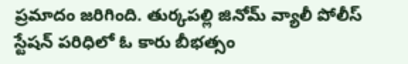ప్రమాదం జరిగింది. తుర్కపల్లి జినోమ్ వ్యాలీ పోలీస్ స్టేషన్ పరిధిలో ఓ కారు బీభత్సం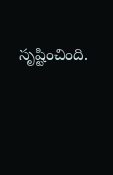సృష్టించింది.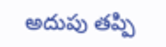అదుపు తప్పి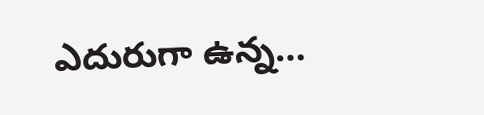ఎదురుగా ఉన్న…